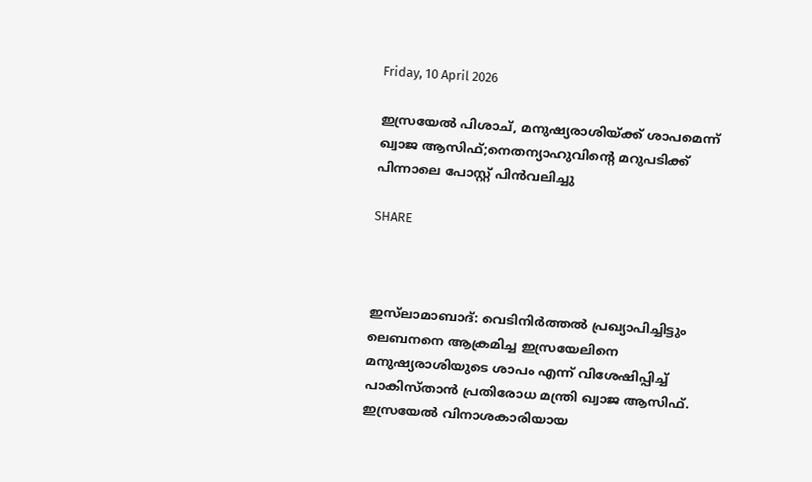Friday, 10 April 2026

ഇസ്രയേൽ പിശാച്, മനുഷ്യരാശിയ്ക്ക് ശാപമെന്ന് ഖ്വാജ ആസിഫ്;നെതന്യാഹുവിന്റെ മറുപടിക്ക് പിന്നാലെ പോസ്റ്റ് പിൻവലിച്ചു

SHARE



ഇസ്‌ലാമാബാദ്: വെടിനിര്‍ത്തല്‍ പ്രഖ്യാപിച്ചിട്ടും ലെബനനെ ആക്രമിച്ച ഇസ്രയേലിനെ മനുഷ്യരാശിയുടെ ശാപം എന്ന് വിശേഷിപ്പിച്ച് പാകിസ്താന്‍ പ്രതിരോധ മന്ത്രി ഖ്വാജ ആസിഫ്. ഇസ്രയേല്‍ വിനാശകാരിയായ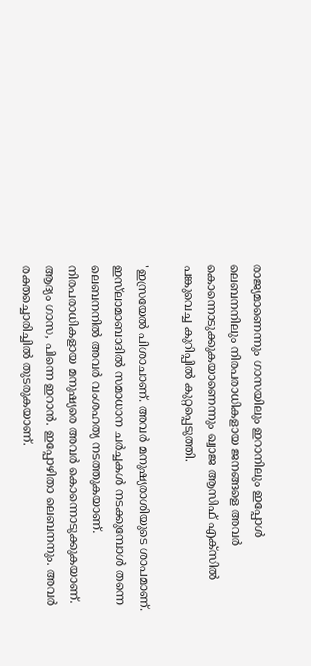രാജ്യമാണെന്നും ഗാസയിലും ഇറാനിലും ഇപ്പോള്‍ ലെബനനിലും നിരപരാധികളായ ജനങ്ങളെ അവര്‍ കൊന്നൊടുക്കുകയാണെന്നും ഖ്വാജ ആസിഫ് എക്‌സില്‍ പങ്കുവെച്ച കുറിപ്പില്‍ കുറ്റപ്പെടുത്തി.

'ഇസ്രയേല്‍ പിശാചാണ്. അവര്‍ മനുഷ്യരാശിയുടെ ശാപമാണ്. ഇസ്‌ലാമാബാദില്‍ സമാധാന ചര്‍ച്ചകള്‍ നടക്കുമ്പോള്‍ തന്നെ ലെബനനില്‍ അവര്‍ വംശഹത്യ നടത്തുകയാണ്. നിരപരാധികളായ മനുഷ്യരെ അവര്‍ കൊന്നൊടുക്കുകയാണ്. ആദ്യം ഗാസ, പിന്നെ ഇറാന്‍. ഇപ്പോഴിതാ ലെബനനും. അവർ രക്തച്ചൊരിച്ചില്‍ തുടരുകയാണ്.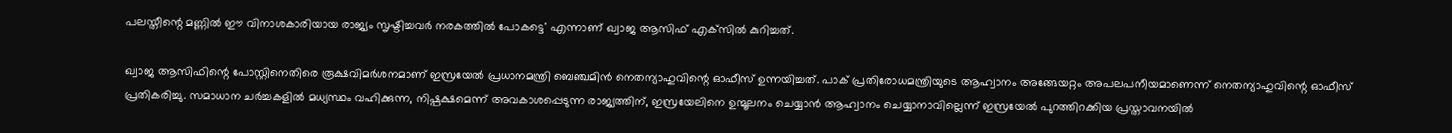പലസ്തീന്റെ മണ്ണില്‍ ഈ വിനാശകാരിയായ രാജ്യം സൃഷ്ടിച്ചവര്‍ നരകത്തില്‍ പോകട്ടെ' എന്നാണ് ഖ്വാജ ആസിഫ് എക്‌സില്‍ കുറിച്ചത്.

ഖ്വാജ ആസിഫിന്റെ പോസ്റ്റിനെതിരെ രൂക്ഷവിമർശനമാണ് ഇസ്രയേല്‍ പ്രധാനമന്ത്രി ബെഞ്ചമിന്‍ നെതന്യാഹുവിന്റെ ഓഫീസ് ഉന്നയിച്ചത്. പാക് പ്രതിരോധമന്ത്രിയുടെ ആഹ്വാനം അങ്ങേയറ്റം അപലപനീയമാണെന്ന് നെതന്യാഹുവിന്റെ ഓഫീസ് പ്രതികരിച്ചു. സമാധാന ചര്‍ച്ചകളില്‍ മധ്യസ്ഥം വഹിക്കുന്ന, നിഷ്പക്ഷമെന്ന് അവകാശപ്പെടുന്ന രാജ്യത്തിന്, ഇസ്രയേലിനെ ഉന്മൂലനം ചെയ്യാന്‍ ആഹ്വാനം ചെയ്യാനാവില്ലെന്ന് ഇസ്രയേല്‍ പുറത്തിറക്കിയ പ്രസ്താവനയില്‍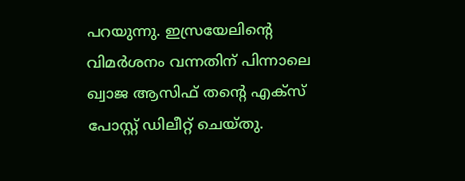പറയുന്നു. ഇസ്രയേലിന്റെ വിമര്‍ശനം വന്നതിന് പിന്നാലെ ഖ്വാജ ആസിഫ് തന്റെ എക്‌സ് പോസ്റ്റ് ഡിലീറ്റ് ചെയ്തു.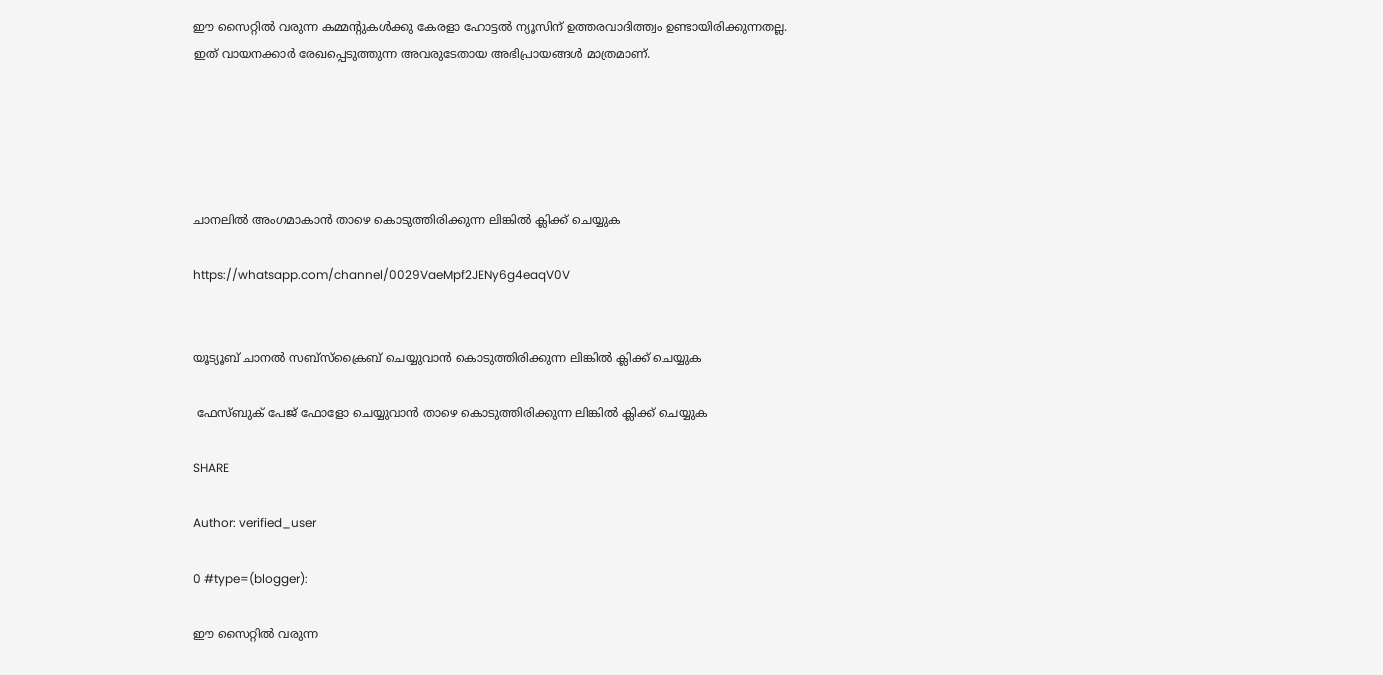ഈ സൈറ്റിൽ വരുന്ന കമ്മന്റുകൾക്കു കേരളാ ഹോട്ടൽ ന്യൂസിന് ഉത്തരവാദിത്ത്വം ഉണ്ടായിരിക്കുന്നതല്ല. ഇത് വായനക്കാർ രേഖപ്പെടുത്തുന്ന അവരുടേതായ അഭിപ്രായങ്ങൾ മാത്രമാണ്.





ചാനലിൽ അംഗമാകാൻ താഴെ കൊടുത്തിരിക്കുന്ന ലിങ്കിൽ ക്ലിക്ക് ചെയ്യുക

https://whatsapp.com/channel/0029VaeMpf2JENy6g4eaqV0V


യൂട്യൂബ് ചാനൽ സബ്സ്ക്രൈബ് ചെയ്യുവാൻ കൊടുത്തിരിക്കുന്ന ലിങ്കിൽ ക്ലിക്ക് ചെയ്യുക

 ഫേസ്ബുക് പേജ് ഫോളോ ചെയ്യുവാൻ താഴെ കൊടുത്തിരിക്കുന്ന ലിങ്കിൽ ക്ലിക്ക് ചെയ്യുക

SHARE

Author: verified_user

0 #type=(blogger):

ഈ സൈറ്റിൽ വരുന്ന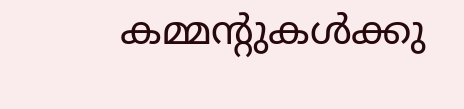കമ്മന്റുകൾക്കു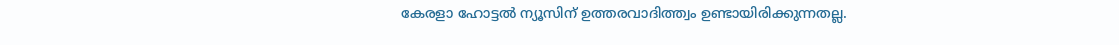കേരളാ ഹോട്ടൽ ന്യൂസിന് ഉത്തരവാദിത്ത്വം ഉണ്ടായിരിക്കുന്നതല്ല.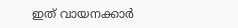ഇത് വായനക്കാർ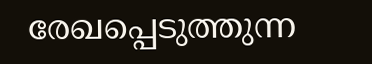രേഖപ്പെടുത്തുന്ന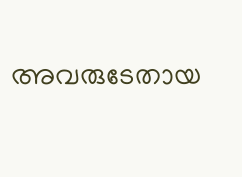അവരുടേതായ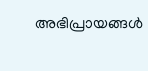അഭിപ്രായങ്ങൾ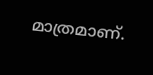മാത്രമാണ്.